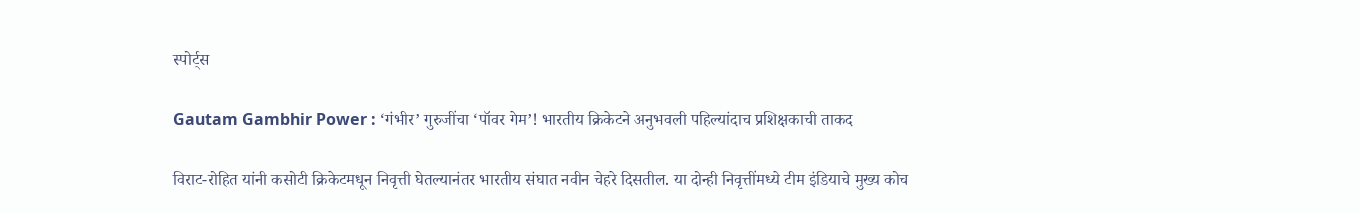स्पोर्ट्स

Gautam Gambhir Power : ‘गंभीर’ गुरुजींचा ‘पॉवर गेम’! भारतीय क्रिकेटने अनुभवली पहिल्यांदाच प्रशिक्षकाची ताकद

विराट-रोहित यांनी कसोटी क्रिकेटमधून निवृत्ती घेतल्यानंतर भारतीय संघात नवीन चेहरे दिसतील. या दोन्ही निवृत्तींमध्ये टीम इंडियाचे मुख्य कोच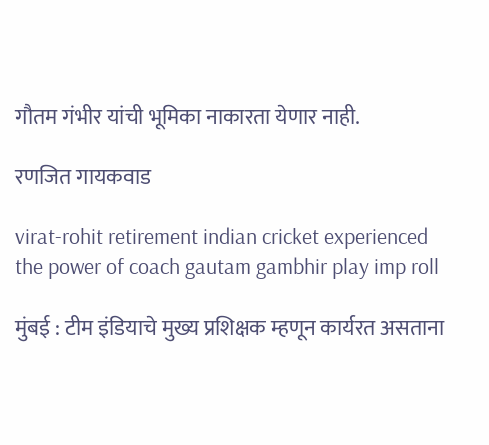गौतम गंभीर यांची भूमिका नाकारता येणार नाही.

रणजित गायकवाड

virat-rohit retirement indian cricket experienced the power of coach gautam gambhir play imp roll

मुंबई : टीम इंडियाचे मुख्य प्रशिक्षक म्हणून कार्यरत असताना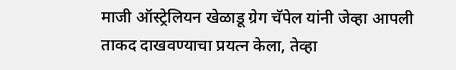माजी ऑस्ट्रेलियन खेळाडू ग्रेग चॅपेल यांनी जेव्हा आपली ताकद दाखवण्याचा प्रयत्न केला, तेव्हा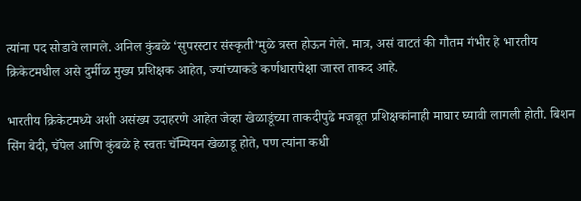त्यांना पद सोडावे लागले. अनिल कुंबळे ‘सुपरस्टार संस्कृती’मुळे त्रस्त होऊन गेले. मात्र, असं वाटतं की गौतम गंभीर हे भारतीय क्रिकेटमधील असे दुर्मीळ मुख्य प्रशिक्षक आहेत, ज्यांच्याकडे कर्णधारापेक्षा जास्त ताकद आहे.

भारतीय क्रिकेटमध्ये अशी असंख्य उदाहरणे आहेत जेव्हा खेळाडूंच्या ताकदीपुढे मजबूत प्रशिक्षकांनाही माघार घ्यावी लागली होती. बिशन सिंग बेदी, चॅपेल आणि कुंबळे हे स्वतः चॅम्पियन खेळाडू होते, पण त्यांना कधी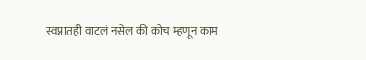स्वप्नातही वाटलं नसेल की कोच म्हणून काम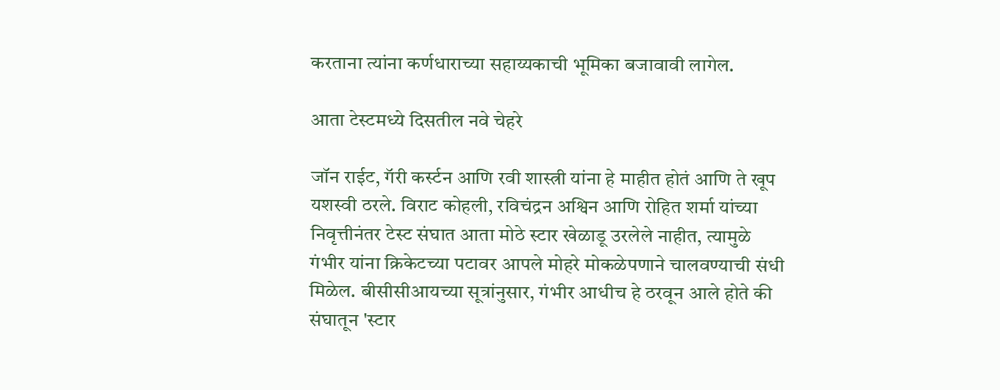करताना त्यांना कर्णधाराच्या सहाय्यकाची भूमिका बजावावी लागेल.

आता टेस्टमध्ये दिसतील नवे चेहरे

जॉन राईट, गॅरी कर्स्टन आणि रवी शास्त्री यांना हे माहीत होतं आणि ते खूप यशस्वी ठरले. विराट कोहली, रविचंद्रन अश्विन आणि रोहित शर्मा यांच्या निवृत्तीनंतर टेस्ट संघात आता मोठे स्टार खेळाडू उरलेले नाहीत, त्यामुळे गंभीर यांना क्रिकेटच्या पटावर आपले मोहरे मोकळेपणाने चालवण्याची संधी मिळेल. बीसीसीआयच्या सूत्रांनुसार, गंभीर आधीच हे ठरवून आले होते की संघातून 'स्टार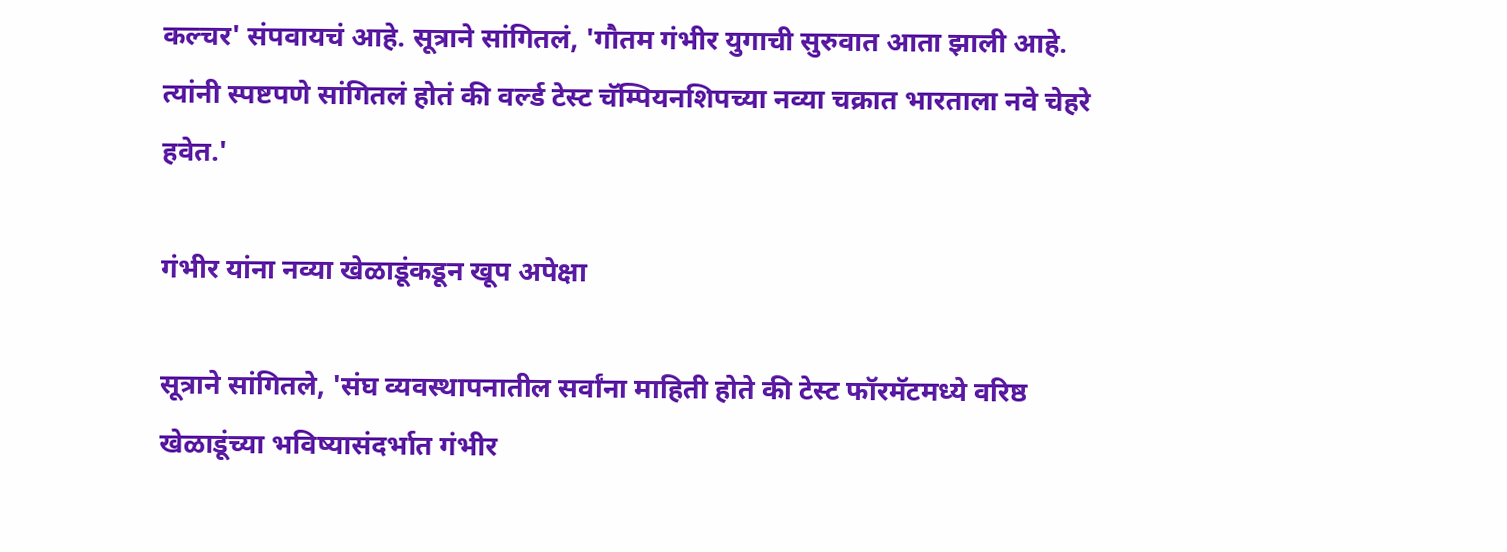कल्चर' संपवायचं आहे. सूत्राने सांगितलं, 'गौतम गंभीर युगाची सुरुवात आता झाली आहे. त्यांनी स्पष्टपणे सांगितलं होतं की वर्ल्ड टेस्ट चॅम्पियनशिपच्या नव्या चक्रात भारताला नवे चेहरे हवेत.'

गंभीर यांना नव्या खेळाडूंकडून खूप अपेक्षा

सूत्राने सांगितले, 'संघ व्यवस्थापनातील सर्वांना माहिती होते की टेस्ट फॉरमॅटमध्ये वरिष्ठ खेळाडूंच्या भविष्यासंदर्भात गंभीर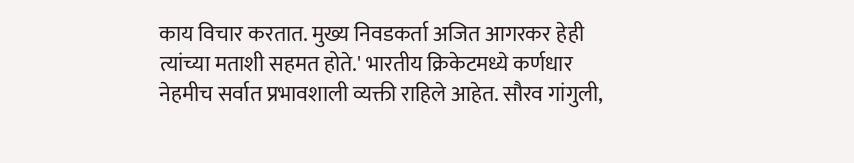काय विचार करतात. मुख्य निवडकर्ता अजित आगरकर हेही त्यांच्या मताशी सहमत होते.' भारतीय क्रिकेटमध्ये कर्णधार नेहमीच सर्वात प्रभावशाली व्यक्ती राहिले आहेत. सौरव गांगुली,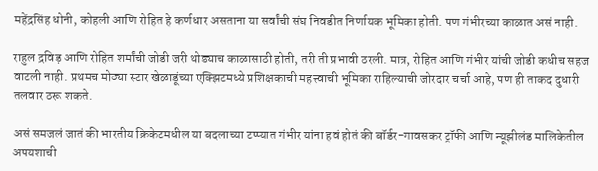महेंद्रसिंह धोनी, कोहली आणि रोहित हे कर्णधार असताना या सर्वांची संघ निवडीत निर्णायक भूमिका होती. पण गंभीरच्या काळात असं नाही.

राहुल द्रविड़ आणि रोहित शर्मांची जोडी जरी थोड्याच काळासाठी होती, तरी ती प्रभावी ठरली. मात्र, रोहित आणि गंभीर यांची जोडी कधीच सहज वाटली नाही. प्रथमच मोठ्या स्टार खेळाडूंच्या एक्झिटमध्ये प्रशिक्षकाची महत्त्वाची भूमिका राहिल्याची जोरदार चर्चा आहे, पण ही ताकद दुधारी तलवार ठरू शकते.

असं समजलं जातं की भारतीय क्रिकेटमधील या बदलाच्या टप्प्यात गंभीर यांना हवं होतं की बॉर्डर-गावसकर ट्रॉफी आणि न्यूझीलंड मालिकेतील अपयशाची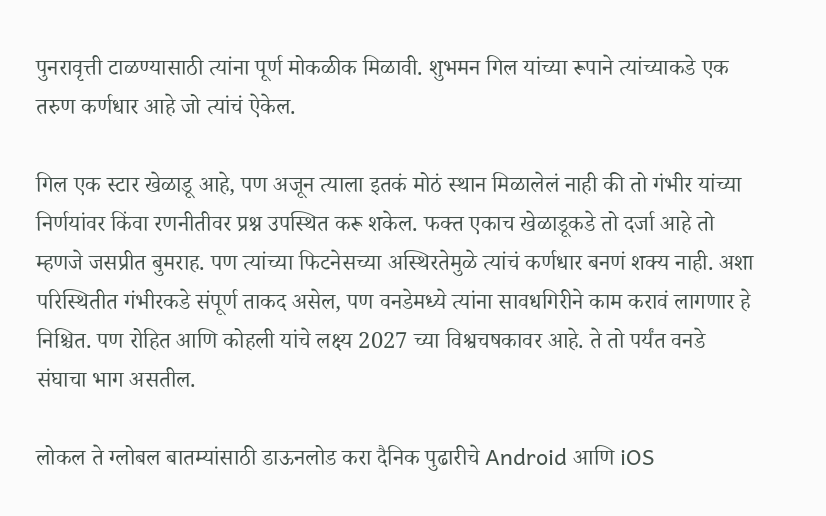पुनरावृत्ती टाळण्यासाठी त्यांना पूर्ण मोकळीक मिळावी. शुभमन गिल यांच्या रूपाने त्यांच्याकडे एक तरुण कर्णधार आहे जो त्यांचं ऐकेल.

गिल एक स्टार खेळाडू आहे, पण अजून त्याला इतकं मोठं स्थान मिळालेलं नाही की तो गंभीर यांच्या निर्णयांवर किंवा रणनीतीवर प्रश्न उपस्थित करू शकेल. फक्त एकाच खेळाडूकडे तो दर्जा आहे तो म्हणजे जसप्रीत बुमराह. पण त्यांच्या फिटनेसच्या अस्थिरतेमुळे त्यांचं कर्णधार बनणं शक्य नाही. अशा परिस्थितीत गंभीरकडे संपूर्ण ताकद असेल, पण वनडेमध्ये त्यांना सावधगिरीने काम करावं लागणार हे निश्चित. पण रोहित आणि कोहली यांचे लक्ष्य 2027 च्या विश्वचषकावर आहे. ते तो पर्यंत वनडे संघाचा भाग असतील.

लोकल ते ग्लोबल बातम्यांसाठी डाऊनलोड करा दैनिक पुढारीचे Android आणि iOS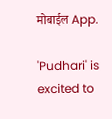मोबाईल App.

'Pudhari' is excited to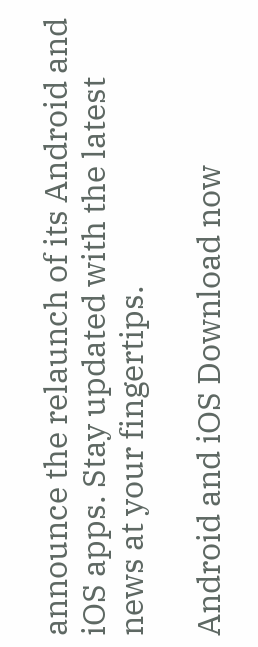announce the relaunch of its Android and iOS apps. Stay updated with the latest news at your fingertips.

Android and iOS Download now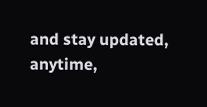and stay updated, anytime,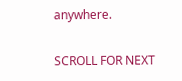anywhere.

SCROLL FOR NEXT